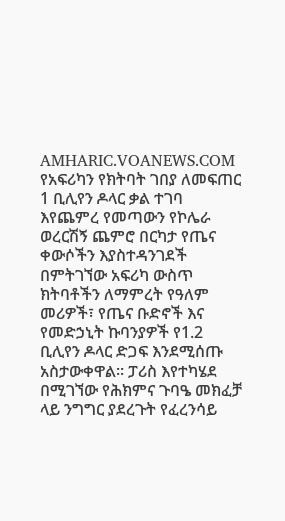AMHARIC.VOANEWS.COM
የአፍሪካን የክትባት ገበያ ለመፍጠር 1 ቢሊየን ዶላር ቃል ተገባ
እየጨምረ የመጣውን የኮሌራ ወረርሽኝ ጨምሮ በርካታ የጤና ቀውሶችን እያስተዳንገደች በምትገኘው አፍሪካ ውስጥ ክትባቶችን ለማምረት የዓለም መሪዎች፣ የጤና ቡድኖች እና የመድኃኒት ኩባንያዎች የ1.2 ቢሊየን ዶላር ድጋፍ እንደሚሰጡ አስታውቀዋል። ፓሪስ እየተካሄደ በሚገኘው የሕክምና ጉባዔ መክፈቻ ላይ ንግግር ያደረጉት የፈረንሳይ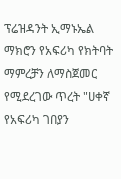ፕሬዝዳንት ኢማኑኤል ማክሮን የአፍሪካ የክትባት ማምረቻን ለማስጀመር የሚደረገው ጥረት "ሀቀኛ የአፍሪካ ገበያን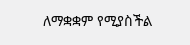ለማቋቋም የሚያስችል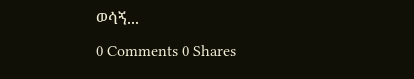ወሳኝ...
0 Comments 0 Shares